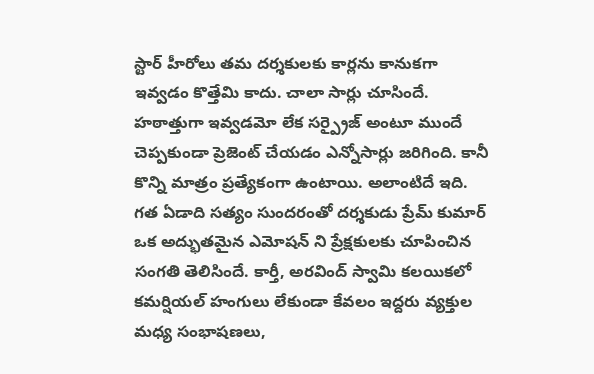స్టార్ హీరోలు తమ దర్శకులకు కార్లను కానుకగా ఇవ్వడం కొత్తేమి కాదు. చాలా సార్లు చూసిందే. హఠాత్తుగా ఇవ్వడమో లేక సర్ప్రైజ్ అంటూ ముందే చెప్పకుండా ప్రెజెంట్ చేయడం ఎన్నోసార్లు జరిగింది. కానీ కొన్ని మాత్రం ప్రత్యేకంగా ఉంటాయి. అలాంటిదే ఇది. గత ఏడాది సత్యం సుందరంతో దర్శకుడు ప్రేమ్ కుమార్ ఒక అద్భుతమైన ఎమోషన్ ని ప్రేక్షకులకు చూపించిన సంగతి తెలిసిందే. కార్తీ, అరవింద్ స్వామి కలయికలో కమర్షియల్ హంగులు లేకుండా కేవలం ఇద్దరు వ్యక్తుల మధ్య సంభాషణలు,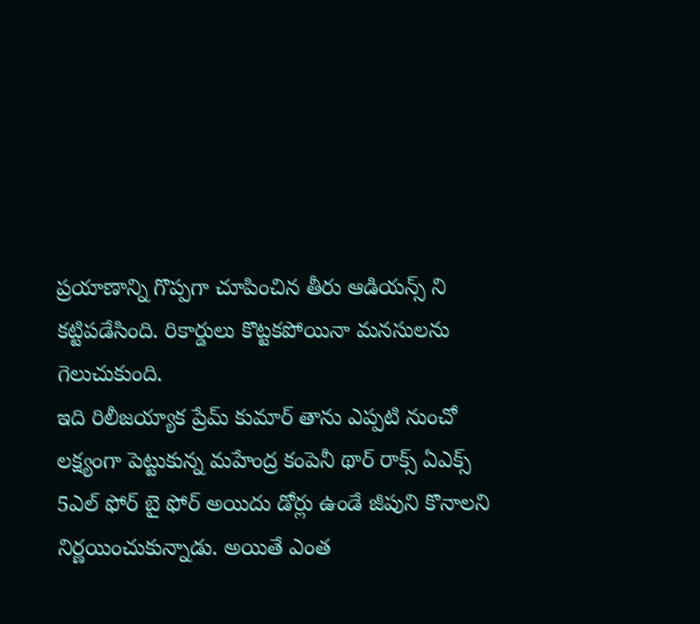ప్రయాణాన్ని గొప్పగా చూపించిన తీరు ఆడియన్స్ ని కట్టిపడేసింది. రికార్డులు కొట్టకపోయినా మనసులను గెలుచుకుంది.
ఇది రిలీజయ్యాక ప్రేమ్ కుమార్ తాను ఎప్పటి నుంచో లక్ష్యంగా పెట్టుకున్న మహేంద్ర కంపెనీ థార్ రాక్స్ ఏఎక్స్ 5ఎల్ ఫోర్ బై ఫోర్ అయిదు డోర్లు ఉండే జీపుని కొనాలని నిర్ణయించుకున్నాడు. అయితే ఎంత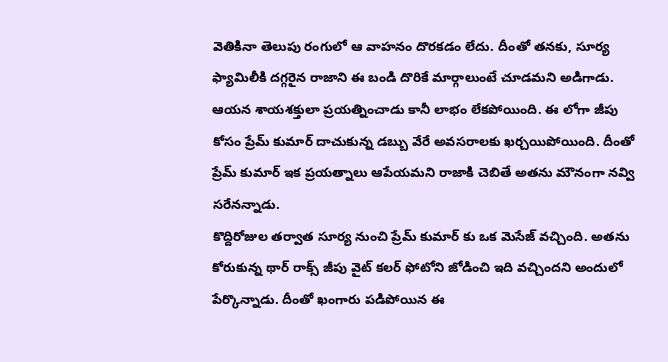వెతికినా తెలుపు రంగులో ఆ వాహనం దొరకడం లేదు. దీంతో తనకు, సూర్య ఫ్యామిలీకి దగ్గరైన రాజాని ఈ బండి దొరికే మార్గాలుంటే చూడమని అడిగాడు. ఆయన శాయశక్తులా ప్రయత్నించాడు కానీ లాభం లేకపోయింది. ఈ లోగా జీపు కోసం ప్రేమ్ కుమార్ దాచుకున్న డబ్బు వేరే అవసరాలకు ఖర్చయిపోయింది. దీంతో ప్రేమ్ కుమార్ ఇక ప్రయత్నాలు ఆపేయమని రాజాకి చెబితే అతను మౌనంగా నవ్వి సరేనన్నాడు.
కొద్దిరోజుల తర్వాత సూర్య నుంచి ప్రేమ్ కుమార్ కు ఒక మెసేజ్ వచ్చింది. అతను కోరుకున్న థార్ రాక్స్ జీపు వైట్ కలర్ ఫోటోని జోడించి ఇది వచ్చిందని అందులో పేర్కొన్నాడు. దీంతో ఖంగారు పడిపోయిన ఈ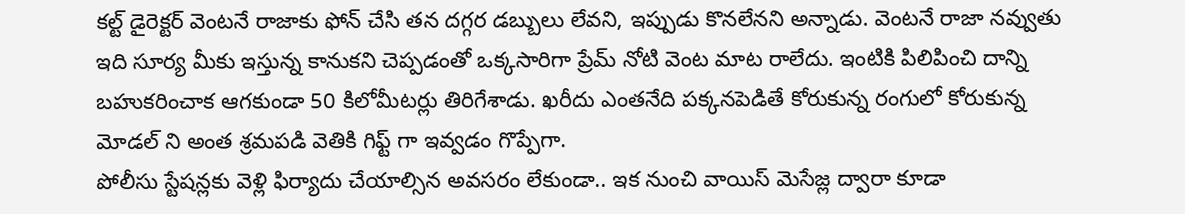కల్ట్ డైరెక్టర్ వెంటనే రాజాకు ఫోన్ చేసి తన దగ్గర డబ్బులు లేవని, ఇప్పుడు కొనలేనని అన్నాడు. వెంటనే రాజా నవ్వుతు ఇది సూర్య మీకు ఇస్తున్న కానుకని చెప్పడంతో ఒక్కసారిగా ప్రేమ్ నోటి వెంట మాట రాలేదు. ఇంటికి పిలిపించి దాన్ని బహుకరించాక ఆగకుండా 50 కిలోమీటర్లు తిరిగేశాడు. ఖరీదు ఎంతనేది పక్కనపెడితే కోరుకున్న రంగులో కోరుకున్న మోడల్ ని అంత శ్రమపడి వెతికి గిఫ్ట్ గా ఇవ్వడం గొప్పేగా.
పోలీసు స్టేషన్లకు వెళ్లి ఫిర్యాదు చేయాల్సిన అవసరం లేకుండా.. ఇక నుంచి వాయిస్ మెసేజ్ల ద్వారా కూడా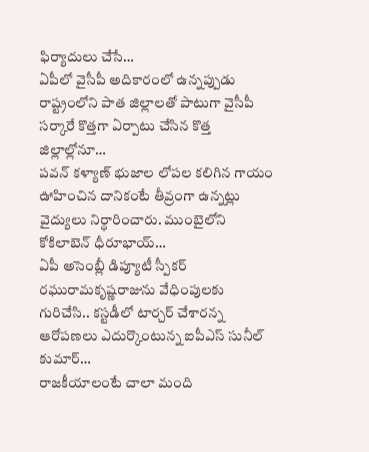ఫిర్యాదులు చేసే…
ఏపీలో వైసీపీ అదికారంలో ఉన్నప్పుడు రాష్ట్రంలోని పాత జిల్లాలతో పాటుగా వైసీపీ సర్కారే కొత్తగా ఏర్పాటు చేసిన కొత్త జిల్లాల్లోనూ…
పవన్ కళ్యాణ్ భుజాల లోపల కలిగిన గాయం ఊహించిన దానికంటే తీవ్రంగా ఉన్నట్లు వైద్యులు నిర్ధారించారు. ముంబైలోని కోకిలాబెన్ ధీరూభాయ్…
ఏపీ అసెంబ్లీ డిప్యూటీ స్పీకర్ రఘురామకృష్ణరాజును వేధింపులకు గురిచేసి.. కస్టడీలో టార్చర్ చేశారన్న ఆరోపణలు ఎదుర్కొంటున్న ఐపీఎస్ సునీల్ కుమార్…
రాజకీయాలంటే చాలా మంది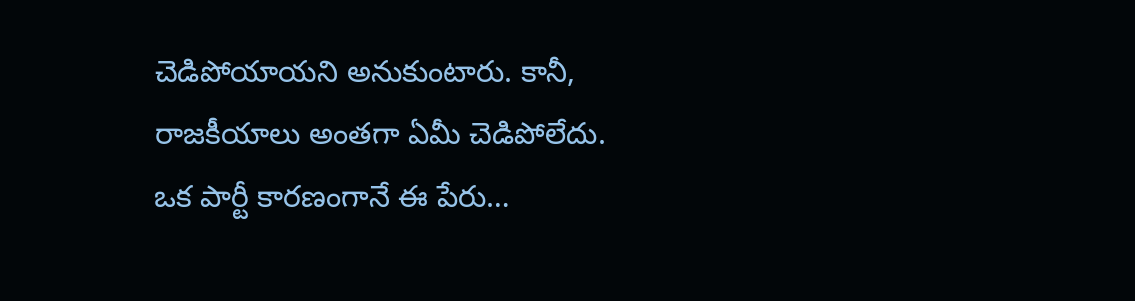చెడిపోయాయని అనుకుంటారు. కానీ, రాజకీయాలు అంతగా ఏమీ చెడిపోలేదు. ఒక పార్టీ కారణంగానే ఈ పేరు…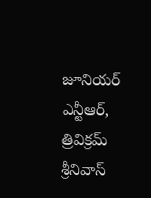జూనియర్ ఎన్టీఆర్, త్రివిక్రమ్ శ్రీనివాస్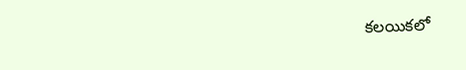కలయికలో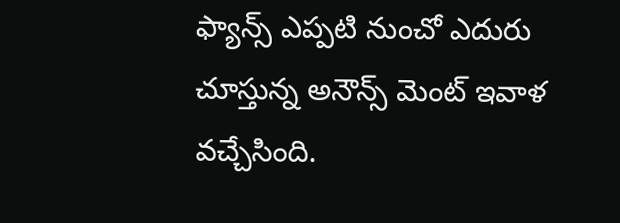ఫ్యాన్స్ ఎప్పటి నుంచో ఎదురు చూస్తున్న అనౌన్స్ మెంట్ ఇవాళ వచ్చేసింది.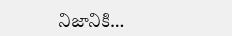నిజానికి…